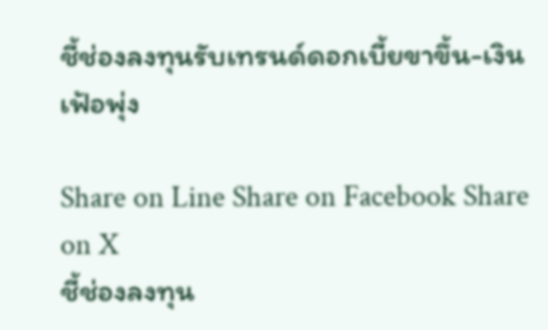ชี้ช่องลงทุนรับเทรนด์ดอกเบี้ยขาขึ้น-เงินเฟ้อพุ่ง

Share on Line Share on Facebook Share on X
ชี้ช่องลงทุน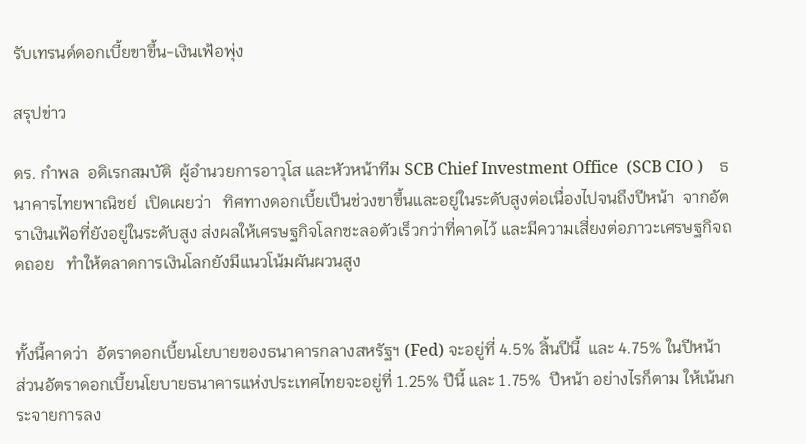รับเทรนด์ดอกเบี้ยขาขึ้น-เงินเฟ้อพุ่ง

สรุปข่าว

ดร. กำพล  อดิเรกสมบัติ  ผู้อำนวยการอาวุโส และหัวหน้าทีม SCB Chief Investment Office  (SCB CIO )    ธนาคารไทยพาณิชย์  เปิดเผยว่า   ทิศทางดอกเบี้ยเป็นช่วงขาขึ้นและอยู่ในระดับสูงต่อเนื่องไปจนถึงปีหน้า  จากอัตราเงินเฟ้อที่ยังอยู่ในระดับสูง ส่งผลให้เศรษฐกิจโลกชะลอตัวเร็วกว่าที่คาดไว้ และมีความเสี่ยงต่อภาวะเศรษฐกิจถดถอย   ทำให้ตลาดการเงินโลกยังมีแนวโน้มผันผวนสูง


ทั้งนี้คาดว่า  อัตราดอกเบี้ยนโยบายของธนาคารกลางสหรัฐฯ (Fed) จะอยู่ที่ 4.5% สิ้นปีนี้  และ 4.75% ในปีหน้า   ส่วนอัตราดอกเบี้ยนโยบายธนาคารแห่งประเทศไทยจะอยู่ที่ 1.25% ปีนี้ และ 1.75%  ปีหน้า อย่างไรก็ตาม ให้เน้นกระจายการลง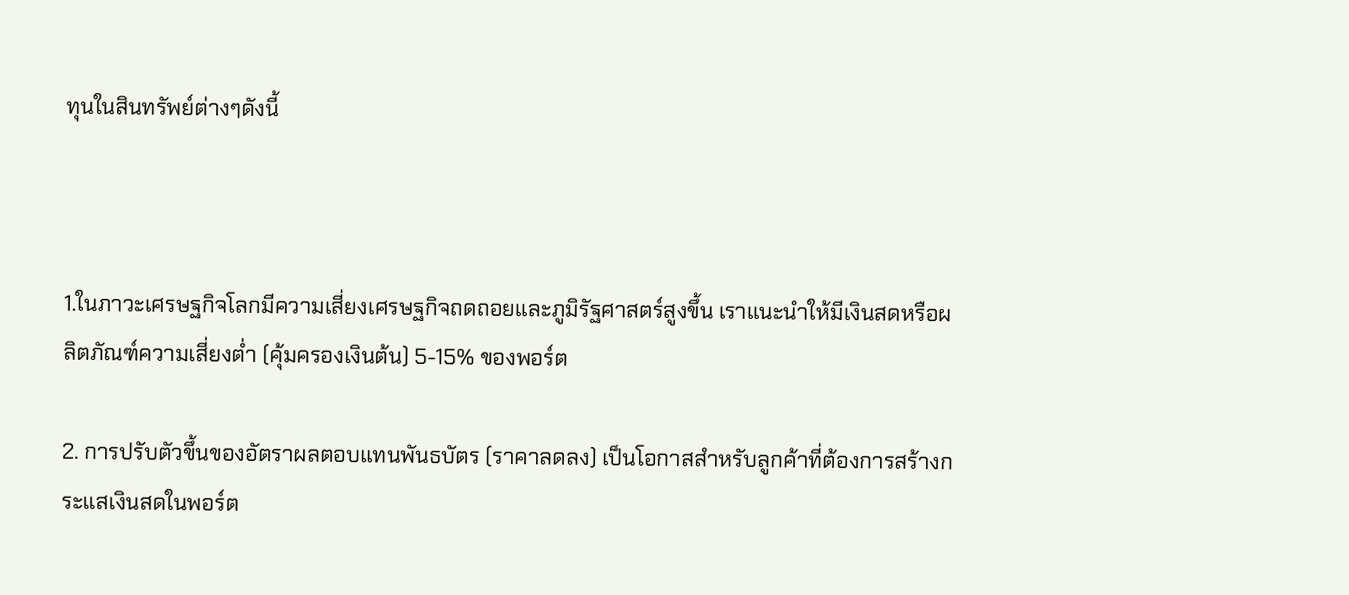ทุนในสินทรัพย์ต่างๆดังนี้



1.ในภาวะเศรษฐกิจโลกมีความเสี่ยงเศรษฐกิจถดถอยและภูมิรัฐศาสตร์สูงขึ้น เราแนะนำให้มีเงินสดหรือผลิตภัณฑ์ความเสี่ยงต่ำ (คุ้มครองเงินต้น) 5-15% ของพอร์ต

2. การปรับตัวขึ้นของอัตราผลตอบแทนพันธบัตร (ราคาลดลง) เป็นโอกาสสำหรับลูกค้าที่ต้องการสร้างกระแสเงินสดในพอร์ต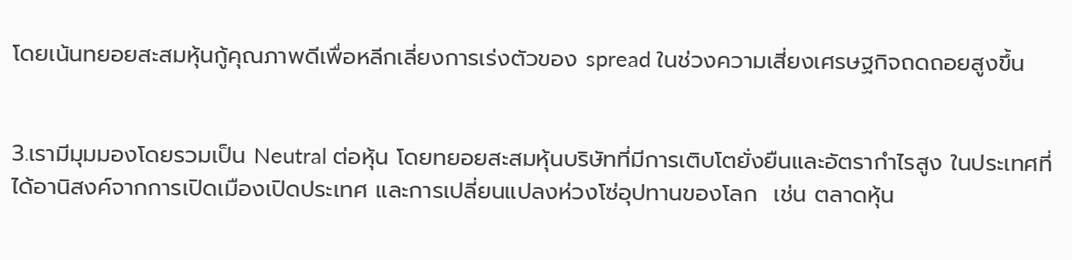โดยเน้นทยอยสะสมหุ้นกู้คุณภาพดีเพื่อหลีกเลี่ยงการเร่งตัวของ spread ในช่วงความเสี่ยงเศรษฐกิจถดถอยสูงขึ้น


3.เรามีมุมมองโดยรวมเป็น Neutral ต่อหุ้น โดยทยอยสะสมหุ้นบริษัทที่มีการเติบโตยั่งยืนและอัตรากำไรสูง ในประเทศที่ได้อานิสงค์จากการเปิดเมืองเปิดประเทศ และการเปลี่ยนแปลงห่วงโซ่อุปทานของโลก  เช่น ตลาดหุ้น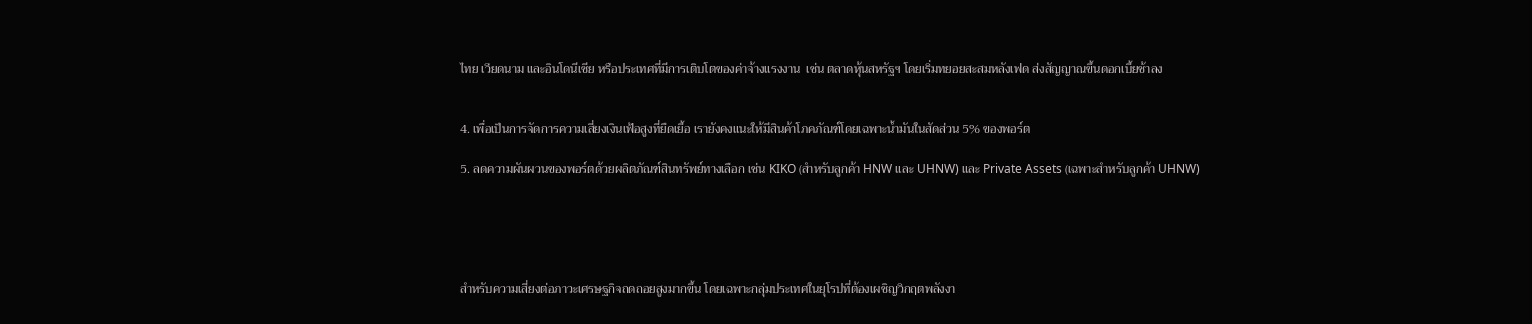ไทย เวียดนาม และอินโดนีเซีย หรือประเทศที่มีการเติบโตของค่าจ้างแรงงาน  เช่น ตลาดหุ้นสหรัฐฯ โดยเริ่มทยอยสะสมหลังเฟด ส่งสัญญาณขึ้นดอกเบี้ยช้าลง


4. เพื่อเป็นการจัดการความเสี่ยงเงินเฟ้อสูงที่ยืดเยี้อ เรายังคงแนะให้มีสินค้าโภคภัณฑ์โดยเฉพาะน้ำมันในสัดส่วน 5% ของพอร์ต

5. ลดความผันผวนของพอร์ตด้วยผลิตภัณฑ์สินทรัพย์ทางเลือก เช่น KIKO (สำหรับลูกค้า HNW และ UHNW) และ Private Assets (เฉพาะสำหรับลูกค้า UHNW)





สำหรับความเสี่ยงต่อภาวะเศรษฐกิจถดถอยสูงมากขึ้น โดยเฉพาะกลุ่มประเทศในยุโรปที่ต้องเผชิญวิกฤตพลังงา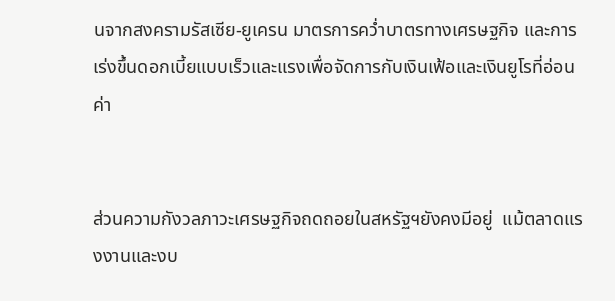นจากสงครามรัสเซีย-ยูเครน มาตรการคว่ำบาตรทางเศรษฐกิจ และการเร่งขึ้นดอกเบี้ยแบบเร็วและแรงเพื่อจัดการกับเงินเฟ้อและเงินยูโรที่อ่อนค่า


ส่วนความกังวลภาวะเศรษฐกิจถดถอยในสหรัฐฯยังคงมีอยู่  แม้ตลาดแรงงานและงบ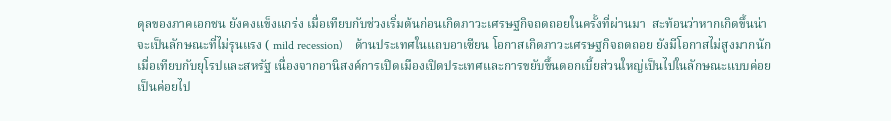ดุลของภาคเอกชน ยังคงแข็งแกร่ง เมื่อเทียบกับช่วงเริ่มต้นก่อนเกิดภาวะเศรษฐกิจถดถอยในครั้งที่ผ่านมา  สะท้อนว่าหากเกิดขึ้นน่าจะเป็นลักษณะที่ไม่รุนแรง ( mild recession)    ด้านประเทศในแถบอาเซียน โอกาสเกิดภาวะเศรษฐกิจถดถอย ยังมีโอกาสไม่สูงมากนักเมื่อเทียบกับยุโรปและสหรัฐ เนื่องจากอานิสงค์การเปิดเมืองเปิดประเทศและการขยับขึ้นดอกเบี้ยส่วนใหญ่เป็นไปในลักษณะแบบค่อยเป็นค่อยไป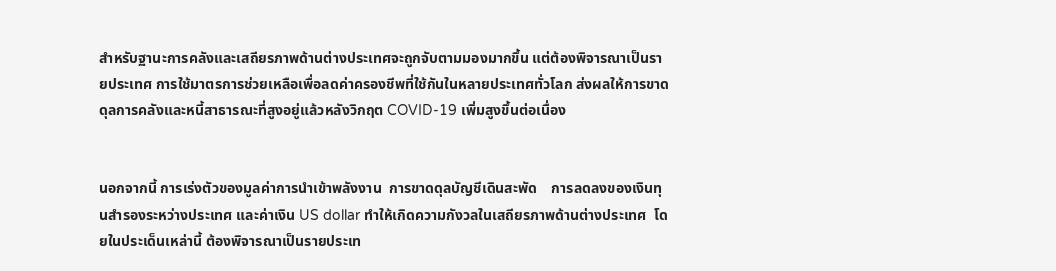สำหรับฐานะการคลังและเสถียรภาพด้านต่างประเทศจะถูกจับตามมองมากขึ้น แต่ต้องพิจารณาเป็นรายประเทศ การใช้มาตรการช่วยเหลือเพื่อลดค่าครองชีพที่ใช้กันในหลายประเทศทั่วโลก ส่งผลให้การขาดดุลการคลังและหนี้สาธารณะที่สูงอยู่แล้วหลังวิกฤต COVID-19 เพิ่มสูงขึ้นต่อเนื่อง


นอกจากนี้ การเร่งตัวของมูลค่าการนำเข้าพลังงาน  การขาดดุลบัญชีเดินสะพัด    การลดลงของเงินทุนสำรองระหว่างประเทศ และค่าเงิน US dollar ทำให้เกิดความกังวลในเสถียรภาพด้านต่างประเทศ  โดยในประเด็นเหล่านี้ ต้องพิจารณาเป็นรายประเท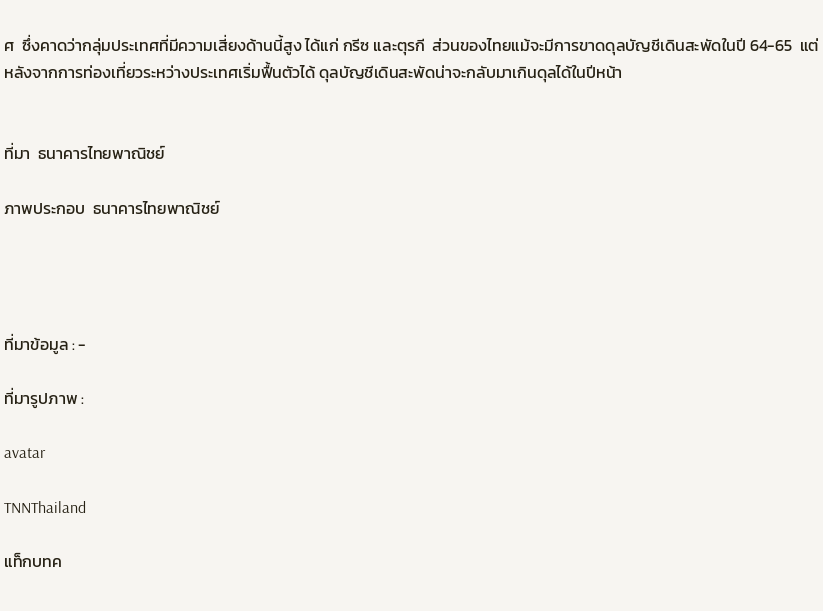ศ  ซึ่งคาดว่ากลุ่มประเทศที่มีความเสี่ยงด้านนี้สูง ได้แก่ กรีซ และตุรกี  ส่วนของไทยแม้จะมีการขาดดุลบัญชีเดินสะพัดในปี 64-65  แต่หลังจากการท่องเที่ยวระหว่างประเทศเริ่มฟื้นตัวได้ ดุลบัญชีเดินสะพัดน่าจะกลับมาเกินดุลได้ในปีหน้า


ที่มา  ธนาคารไทยพาณิชย์

ภาพประกอบ  ธนาคารไทยพาณิชย์




ที่มาข้อมูล : -

ที่มารูปภาพ :

avatar

TNNThailand

แท็กบทค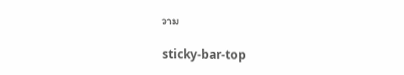วาม

sticky-bar-top